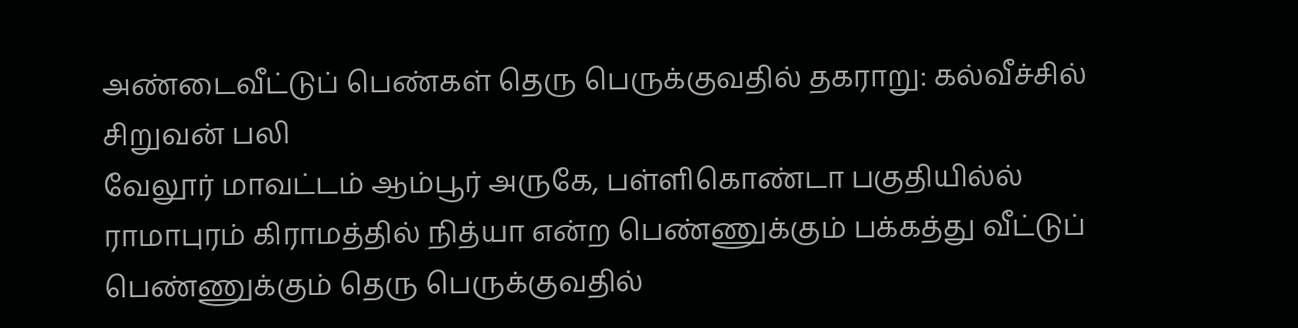அண்டைவீட்டுப் பெண்கள் தெரு பெருக்குவதில் தகராறு: கல்வீச்சில் சிறுவன் பலி
வேலூர் மாவட்டம் ஆம்பூர் அருகே, பள்ளிகொண்டா பகுதியில்ல் ராமாபுரம் கிராமத்தில் நித்யா என்ற பெண்ணுக்கும் பக்கத்து வீட்டுப் பெண்ணுக்கும் தெரு பெருக்குவதில்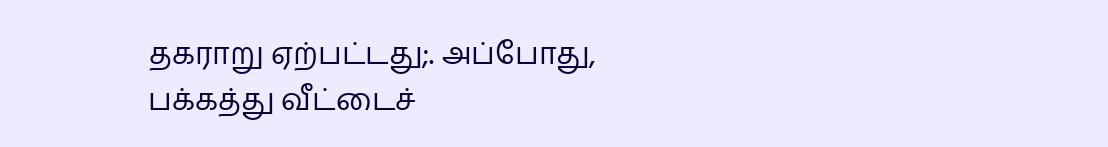தகராறு ஏற்பட்டது;. அப்போது, பக்கத்து வீட்டைச்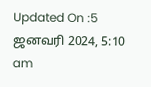Updated On :5 ஜனவரி 2024, 5:10 am